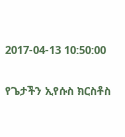2017-04-13 10:50:00

የጌታችን ኢየሱስ ክርስቶስ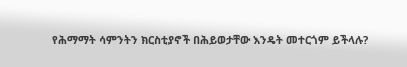የሕማማት ሳምንትን ክርስቲያኖች በሕይወታቸው እንዴት መተርጎም ይችላሉ?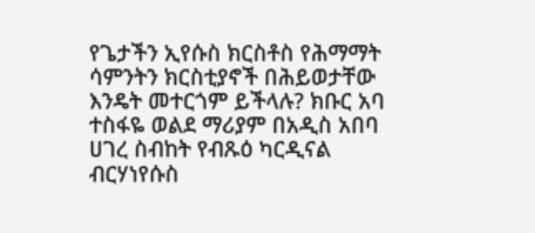የጌታችን ኢየሱስ ክርስቶስ የሕማማት ሳምንትን ክርስቲያኖች በሕይወታቸው እንዴት መተርጎም ይችላሉ? ክቡር አባ ተስፋዬ ወልደ ማሪያም በአዲስ አበባ ሀገረ ስብከት የብጹዕ ካርዲናል ብርሃነየሱስ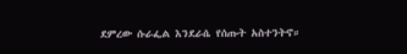ደምረው ሱራፌል እንደራሴ የሰጡት አስተንትኖ።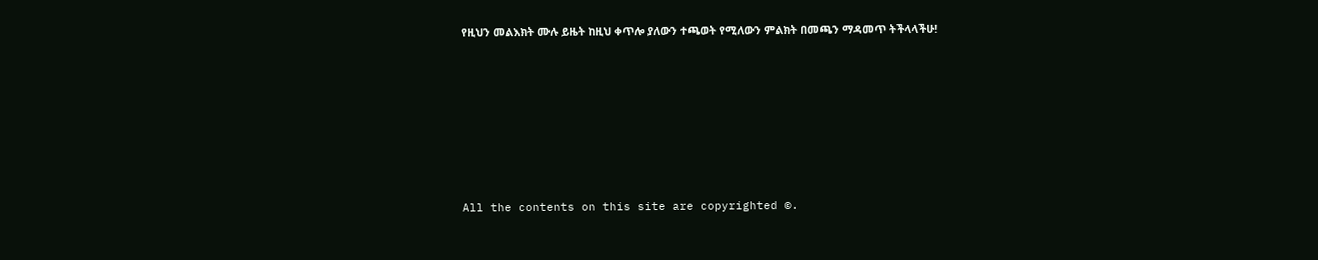የዚህን መልእክት ሙሉ ይዜት ከዚህ ቀጥሎ ያለውን ተጫወት የሚለውን ምልክት በመጫን ማዳመጥ ትችላላችሁ!








All the contents on this site are copyrighted ©.